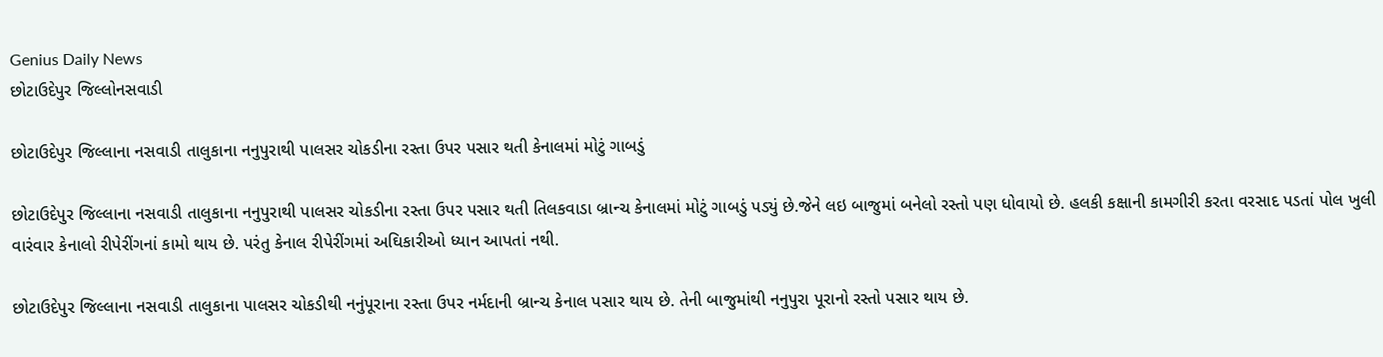Genius Daily News
છોટાઉદેપુર જિલ્લોનસવાડી

છોટાઉદેપુર જિલ્લાના નસવાડી તાલુકાના નનુપુરાથી પાલસર ચોકડીના રસ્તા ઉપર પસાર થતી કેનાલમાં મોટું ગાબડું

છોટાઉદેપુર જિલ્લાના નસવાડી તાલુકાના નનુપુરાથી પાલસર ચોકડીના રસ્તા ઉપર પસાર થતી તિલકવાડા બ્રાન્ચ કેનાલમાં મોટું ગાબડું પડ્યું છે.જેને લઇ બાજુમાં બનેલો રસ્તો પણ ધોવાયો છે. હલકી કક્ષાની કામગીરી કરતા વરસાદ પડતાં પોલ ખુલી વારંવાર કેનાલો રીપેરીંગનાં કામો થાય છે. પરંતુ કેનાલ રીપેરીંગમાં અઘિકારીઓ ધ્યાન આપતાં નથી.

છોટાઉદેપુર જિલ્લાના નસવાડી તાલુકાના પાલસર ચોકડીથી નનુંપૂરાના રસ્તા ઉપર નર્મદાની બ્રાન્ચ કેનાલ પસાર થાય છે. તેની બાજુમાંથી નનુપુરા પૂરાનો રસ્તો પસાર થાય છે.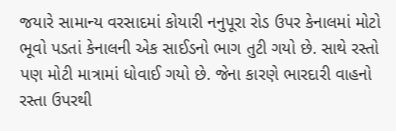જયારે સામાન્ય વરસાદમાં કોયારી નનુપૂરા રોડ ઉપર કેનાલમાં મોટો ભૂવો પડતાં કેનાલની એક સાઈડનો ભાગ તુટી ગયો છે. સાથે રસ્તો પણ મોટી માત્રામાં ધોવાઈ ગયો છે. જેના કારણે ભારદારી વાહનો રસ્તા ઉપરથી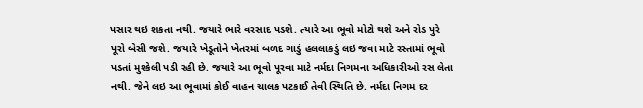પસાર થઇ શકતા નથી. જયારે ભારે વરસાદ પડશે. ત્યારે આ ભૂવો મોટો થશે અને રોડ પુરે પૂરો બેસી જશે. જયારે ખેડૂતોને ખેતરમાં બળદ ગાડું હલલાકડું લઇ જવા માટે રસ્તામાં ભૂવો પડતાં મુશ્કેલી પડી રહી છે. જયારે આ ભૂવો પૂરવા માટે નર્મદા નિગમના અધિકારીઓ રસ લેતા નથી. જેને લઇ આ ભૂવામાં કોઈ વાહન ચાલક પટકાઈ તેવી સ્થિતિ છે. નર્મદા નિગમ દર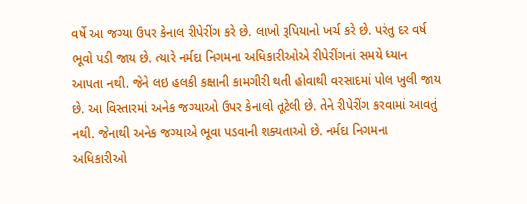વર્ષે આ જગ્યા ઉપર કેનાલ રીપેરીંગ કરે છે. લાખો રૂપિયાનો ખર્ચ કરે છે. પરંતુ દર વર્ષ ભૂવો પડી જાય છે. ત્યારે નર્મદા નિગમના અધિકારીઓએ રીપેરીંગનાં સમયે ધ્યાન આપતા નથી. જેને લઇ હલકી કક્ષાની કામગીરી થતી હોવાથી વરસાદમાં પોલ ખુલી જાય છે. આ વિસ્તારમાં અનેક જગ્યાઓ ઉપર કેનાલો તૂટેલી છે. તેને રીપેરીંગ કરવામાં આવતું નથી. જેનાથી અનેક જગ્યાએ ભૂવા પડવાની શક્યતાઓ છે. નર્મદા નિગમના અધિકારીઓ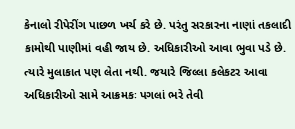કેનાલો રીપેરીંગ પાછળ ખર્ચ કરે છે. પરંતુ સરકારના નાણાં તકલાદી કામોથી પાણીમાં વહી જાય છે. અધિકારીઓ આવા ભુવા પડે છે. ત્યારે મુલાકાત પણ લેતા નથી. જયારે જિલ્લા કલેકટર આવા અધિકારીઓ સામે આક્રમકઃ પગલાં ભરે તેવી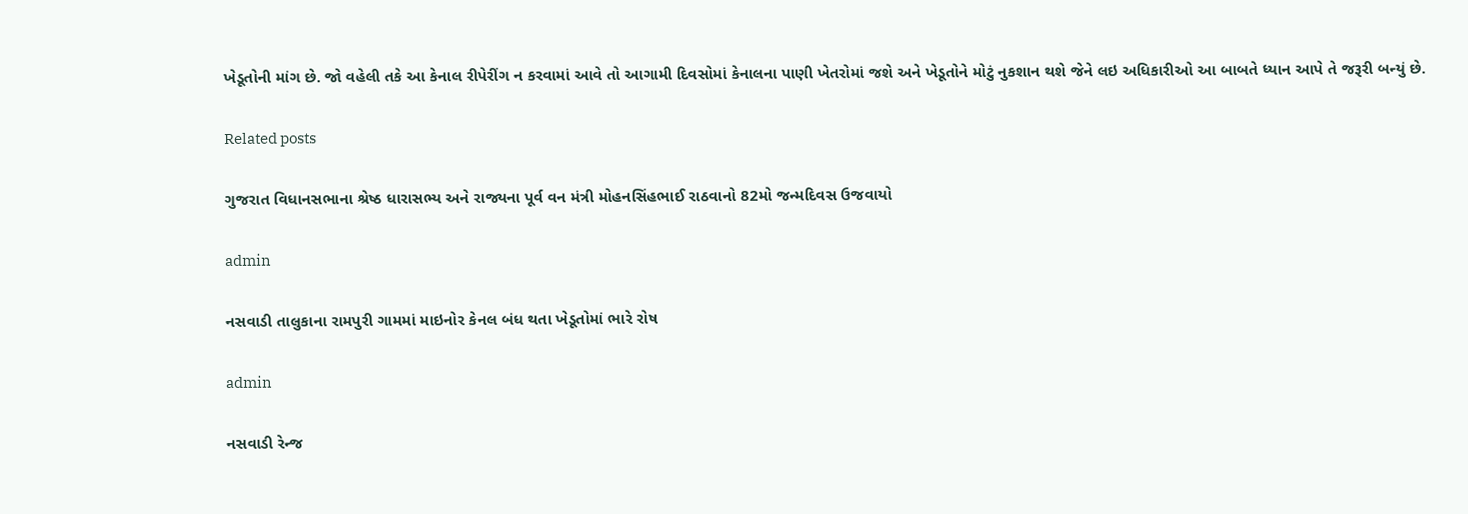ખેડૂતોની માંગ છે. જો વહેલી તકે આ કેનાલ રીપેરીંગ ન કરવામાં આવે તો આગામી દિવસોમાં કેનાલના પાણી ખેતરોમાં જશે અને ખેડૂતોને મોટું નુકશાન થશે જેને લઇ અધિકારીઓ આ બાબતે ધ્યાન આપે તે જરૂરી બન્યું છે.

Related posts

ગુજરાત વિધાનસભાના શ્રેષ્ઠ ધારાસભ્ય અને રાજ્યના પૂર્વ વન મંત્રી મોહનસિંહભાઈ રાઠવાનો 82મો જન્મદિવસ ઉજવાયો

admin

નસવાડી તાલુકાના રામપુરી ગામમાં માઇનોર કેનલ બંધ થતા ખેડૂતોમાં ભારે રોષ

admin

નસવાડી રેન્જ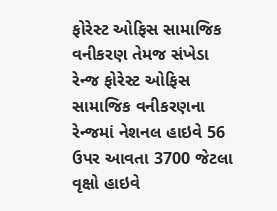ફોરેસ્ટ ઓફિસ સામાજિક વનીકરણ તેમજ સંખેડા રેન્જ ફોરેસ્ટ ઓફિસ સામાજિક વનીકરણના રેન્જમાં નેશનલ હાઇવે 56 ઉપર આવતા 3700 જેટલા વૃક્ષો હાઇવે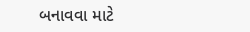બનાવવા માટે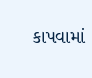કાપવામાં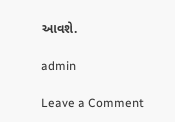આવશે.

admin

Leave a Comment